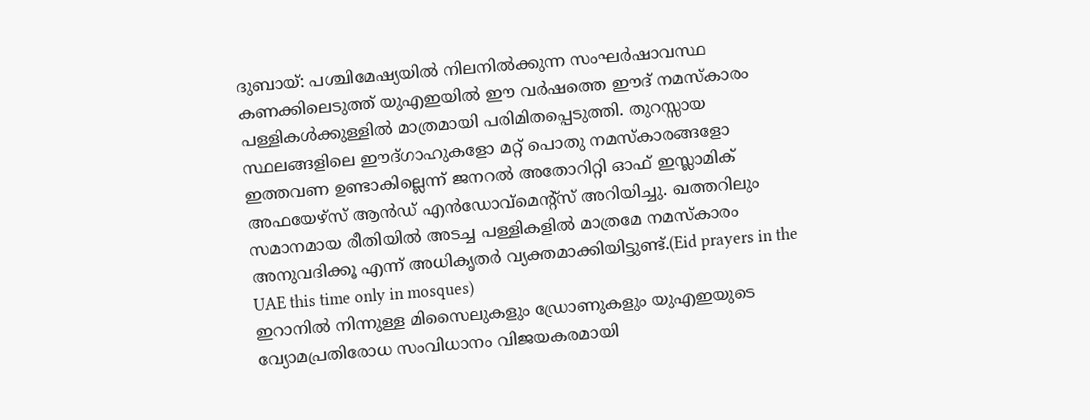ദുബായ്: പശ്ചിമേഷ്യയിൽ നിലനിൽക്കുന്ന സംഘർഷാവസ്ഥ കണക്കിലെടുത്ത് യുഎഇയിൽ ഈ വർഷത്തെ ഈദ് നമസ്കാരം പള്ളികൾക്കുള്ളിൽ മാത്രമായി പരിമിതപ്പെടുത്തി. തുറസ്സായ സ്ഥലങ്ങളിലെ ഈദ്ഗാഹുകളോ മറ്റ് പൊതു നമസ്കാരങ്ങളോ ഇത്തവണ ഉണ്ടാകില്ലെന്ന് ജനറൽ അതോറിറ്റി ഓഫ് ഇസ്ലാമിക് അഫയേഴ്സ് ആൻഡ് എൻഡോവ്മെന്റ്സ് അറിയിച്ചു. ഖത്തറിലും സമാനമായ രീതിയിൽ അടച്ച പള്ളികളിൽ മാത്രമേ നമസ്കാരം അനുവദിക്കൂ എന്ന് അധികൃതർ വ്യക്തമാക്കിയിട്ടുണ്ട്.(Eid prayers in the UAE this time only in mosques)
ഇറാനിൽ നിന്നുള്ള മിസൈലുകളും ഡ്രോണുകളും യുഎഇയുടെ വ്യോമപ്രതിരോധ സംവിധാനം വിജയകരമായി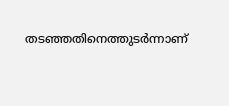തടഞ്ഞതിനെത്തുടർന്നാണ്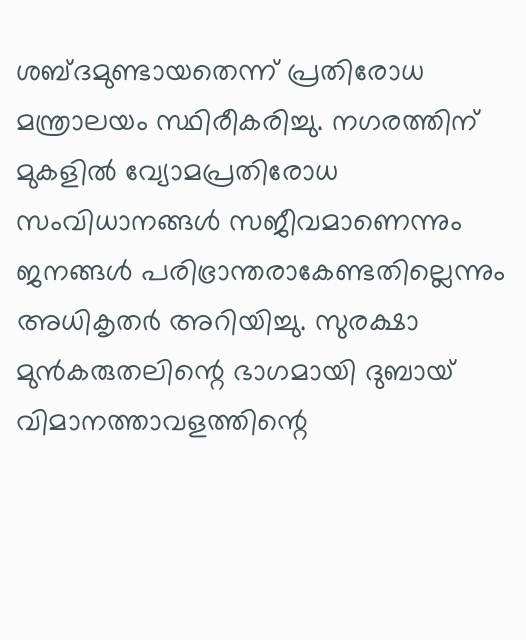ശബ്ദമുണ്ടായതെന്ന് പ്രതിരോധ മന്ത്രാലയം സ്ഥിരീകരിച്ചു. നഗരത്തിന് മുകളിൽ വ്യോമപ്രതിരോധ സംവിധാനങ്ങൾ സജീവമാണെന്നും ജനങ്ങൾ പരിഭ്രാന്തരാകേണ്ടതില്ലെന്നും അധികൃതർ അറിയിച്ചു. സുരക്ഷാ മുൻകരുതലിന്റെ ഭാഗമായി ദുബായ് വിമാനത്താവളത്തിന്റെ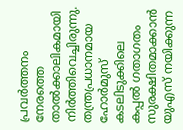പ്രവർത്തനം നേരത്തെ താൽക്കാലികമായി നിർത്തിവെച്ചിരുന്നു.
തന്ത്രപ്രധാനമായ ഹോർമുസ് കടലിടുക്കിലെ കപ്പൽ ഗതാഗതം സുരക്ഷിതമാക്കാൻ യുഎസ് നയിക്കുന്ന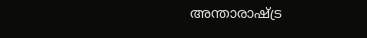അന്താരാഷ്ട്ര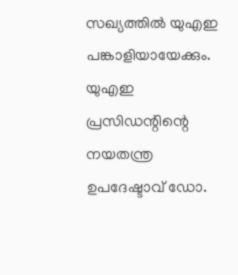സഖ്യത്തിൽ യുഎഇ പങ്കാളിയായേക്കും. യുഎഇ പ്രസിഡന്റിന്റെ നയതന്ത്ര ഉപദേഷ്ടാവ് ഡോ.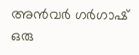അൻവർ ഗർഗാഷ് ഒരു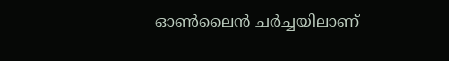ഓൺലൈൻ ചർച്ചയിലാണ്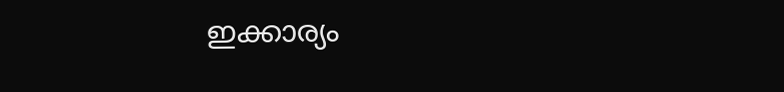ഇക്കാര്യം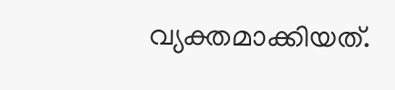വ്യക്തമാക്കിയത്.